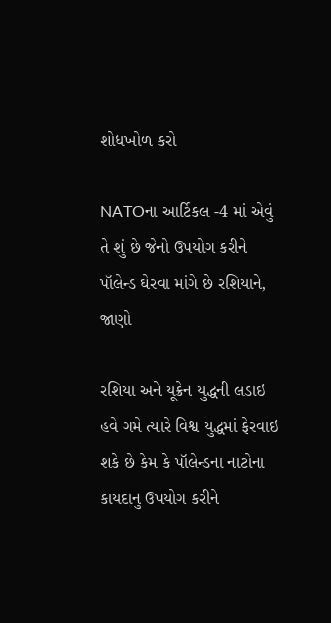શોધખોળ કરો

NATOના આર્ટિકલ -4 માં એવું તે શું છે જેનો ઉપયોગ કરીને પૉલેન્ડ ઘેરવા માંગે છે રશિયાને, જાણો

રશિયા અને યૂક્રેન યુદ્ધની લડાઇ હવે ગમે ત્યારે વિશ્વ યુદ્ધમાં ફેરવાઇ શકે છે કેમ કે પૉલેન્ડના નાટોના કાયદાનુ ઉપયોગ કરીને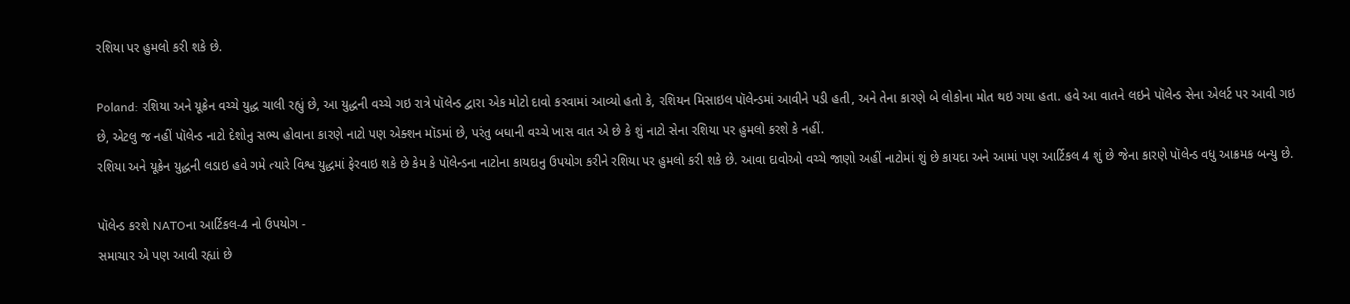રશિયા પર હુમલો કરી શકે છે.

Poland: રશિયા અને યૂક્રેન વચ્ચે યુદ્ધ ચાલી રહ્યું છે, આ યુદ્ધની વચ્ચે ગઇ રાત્રે પૉલેન્ડ દ્વારા એક મોટો દાવો કરવામાં આવ્યો હતો કે, રશિયન મિસાઇલ પૉલેન્ડમાં આવીને પડી હતી, અને તેના કારણે બે લોકોના મોત થઇ ગયા હતા. હવે આ વાતને લઇને પૉલેન્ડ સેના એલર્ટ પર આવી ગઇ છે, એટલુ જ નહીં પૉલેન્ડ નાટો દેશોનુ સભ્ય હોવાના કારણે નાટો પણ એક્શન મૉડમાં છે, પરંતુ બધાની વચ્ચે ખાસ વાત એ છે કે શું નાટો સેના રશિયા પર હુમલો કરશે કે નહીં.
રશિયા અને યૂક્રેન યુદ્ધની લડાઇ હવે ગમે ત્યારે વિશ્વ યુદ્ધમાં ફેરવાઇ શકે છે કેમ કે પૉલેન્ડના નાટોના કાયદાનુ ઉપયોગ કરીને રશિયા પર હુમલો કરી શકે છે. આવા દાવોઓ વચ્ચે જાણો અહીં નાટોમાં શું છે કાયદા અને આમાં પણ આર્ટિકલ 4 શું છે જેના કારણે પૉલેન્ડ વધુ આક્રમક બન્યુ છે.

પૉલેન્ડ કરશે NATOના આર્ટિકલ-4 નો ઉપયોગ -
સમાચાર એ પણ આવી રહ્યાં છે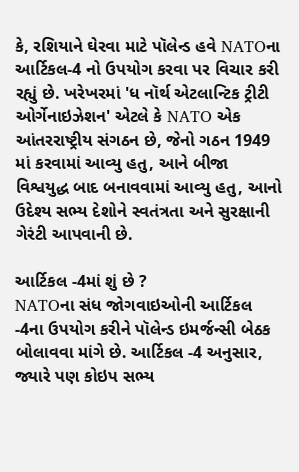કે, રશિયાને ઘેરવા માટે પૉલેન્ડ હવે NATOના આર્ટિકલ-4 નો ઉપયોગ કરવા પર વિચાર કરી રહ્યું છે. ખરેખરમાં 'ધ નૉર્થ એટલાન્ટિક ટ્રીટી ઓર્ગેનાઇઝેશન' એટલે કે NATO એક આંતરરાષ્ટ્રીય સંગઠન છે, જેનો ગઠન 1949 માં કરવામાં આવ્યુ હતુ, આને બીજા વિશ્વયુદ્ધ બાદ બનાવવામાં આવ્યુ હતુ, આનો ઉદેશ્ય સભ્ય દેશોને સ્વતંત્રતા અને સુરક્ષાની ગેરંટી આપવાની છે.

આર્ટિકલ -4માં શું છે ?
NATOના સંધ જોગવાઇઓની આર્ટિકલ -4ના ઉપયોગ કરીને પૉલેન્ડ ઇમર્જન્સી બેઠક બોલાવવા માંગે છે. આર્ટિકલ -4 અનુસાર, જ્યારે પણ કોઇપ સભ્ય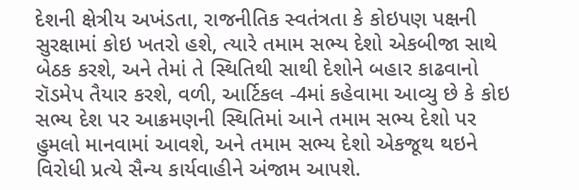દેશની ક્ષેત્રીય અખંડતા, રાજનીતિક સ્વતંત્રતા કે કોઇપણ પક્ષની સુરક્ષામાં કોઇ ખતરો હશે, ત્યારે તમામ સભ્ય દેશો એકબીજા સાથે બેઠક કરશે, અને તેમાં તે સ્થિતિથી સાથી દેશોને બહાર કાઢવાનો રૉડમેપ તૈયાર કરશે, વળી, આર્ટિકલ -4માં કહેવામા આવ્યુ છે કે કોઇ સભ્ય દેશ પર આક્રમણની સ્થિતિમાં આને તમામ સભ્ય દેશો પર હુમલો માનવામાં આવશે, અને તમામ સભ્ય દેશો એકજૂથ થઇને વિરોધી પ્રત્યે સૈન્ય કાર્યવાહીને અંજામ આપશે.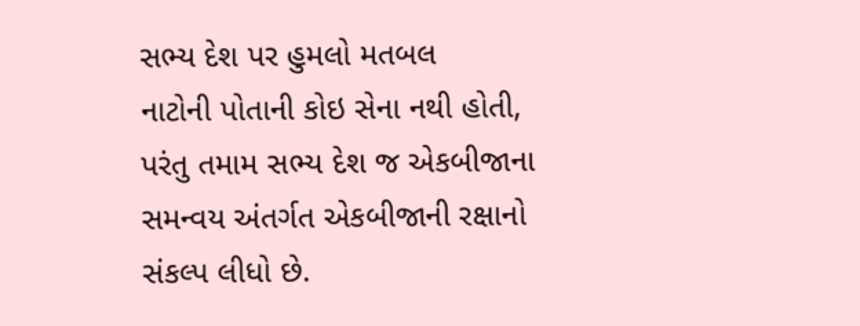સભ્ય દેશ પર હુમલો મતબલ
નાટોની પોતાની કોઇ સેના નથી હોતી, પરંતુ તમામ સભ્ય દેશ જ એકબીજાના સમન્વય અંતર્ગત એકબીજાની રક્ષાનો સંકલ્પ લીધો છે.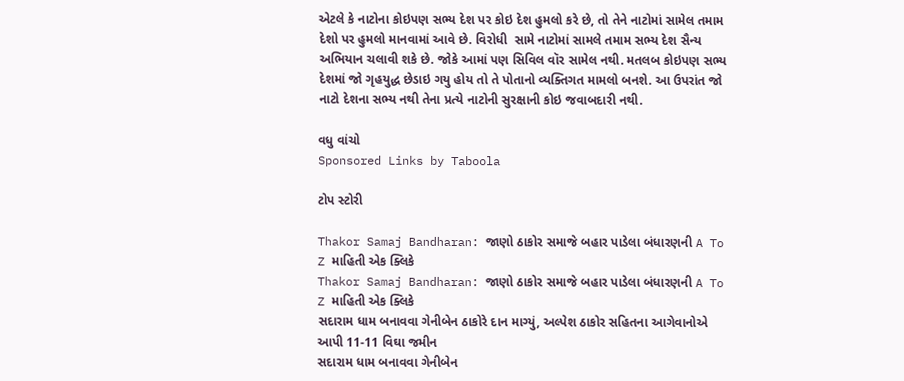એટલે કે નાટોના કોઇપણ સભ્ય દેશ પર કોઇ દેશ હુમલો કરે છે, તો તેને નાટોમાં સામેલ તમામ દેશો પર હુમલો માનવામાં આવે છે. વિરોધી  સામે નાટોમાં સામલે તમામ સભ્ય દેશ સૈન્ય અભિયાન ચલાવી શકે છે. જોકે આમાં પણ સિવિલ વૉર સામેલ નથી. મતલબ કોઇપણ સભ્ય દેશમાં જો ગૃહયુદ્ધ છેડાઇ ગયુ હોય તો તે પોતાનો વ્યક્તિગત મામલો બનશે. આ ઉપરાંત જો નાટો દેશના સભ્ય નથી તેના પ્રત્યે નાટોની સુરક્ષાની કોઇ જવાબદારી નથી.

વધુ વાંચો
Sponsored Links by Taboola

ટોપ સ્ટોરી

Thakor Samaj Bandharan: જાણો ઠાકોર સમાજે બહાર પાડેલા બંધારણની A To Z માહિતી એક ક્લિકે
Thakor Samaj Bandharan: જાણો ઠાકોર સમાજે બહાર પાડેલા બંધારણની A To Z માહિતી એક ક્લિકે
સદારામ ધામ બનાવવા ગેનીબેન ઠાકોરે દાન માગ્યું, અલ્પેશ ઠાકોર સહિતના આગેવાનોએ આપી 11-11 વિઘા જમીન
સદારામ ધામ બનાવવા ગેનીબેન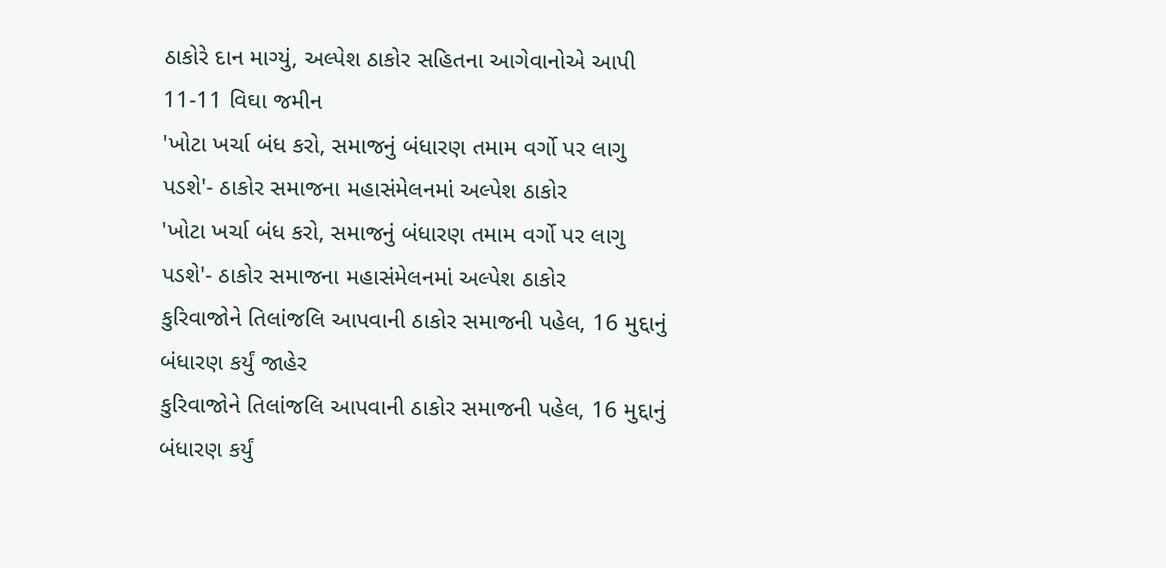ઠાકોરે દાન માગ્યું, અલ્પેશ ઠાકોર સહિતના આગેવાનોએ આપી 11-11 વિઘા જમીન
'ખોટા ખર્ચા બંધ કરો, સમાજનું બંધારણ તમામ વર્ગો પર લાગુ પડશે'- ઠાકોર સમાજના મહાસંમેલનમાં અલ્પેશ ઠાકોર
'ખોટા ખર્ચા બંધ કરો, સમાજનું બંધારણ તમામ વર્ગો પર લાગુ પડશે'- ઠાકોર સમાજના મહાસંમેલનમાં અલ્પેશ ઠાકોર
કુરિવાજોને તિલાંજલિ આપવાની ઠાકોર સમાજની પહેલ, 16 મુદ્દાનું બંધારણ કર્યું જાહેર
કુરિવાજોને તિલાંજલિ આપવાની ઠાકોર સમાજની પહેલ, 16 મુદ્દાનું બંધારણ કર્યું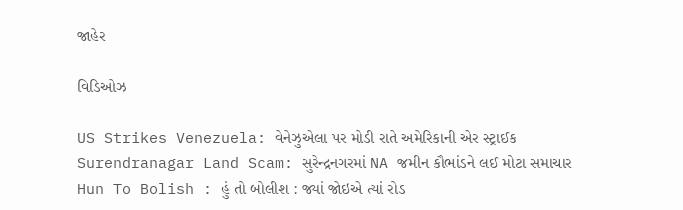જાહેર

વિડિઓઝ

US Strikes Venezuela: વેનેઝુએલા પર મોડી રાતે અમેરિકાની એર સ્ટ્રાઈક
Surendranagar Land Scam: સુરેન્દ્રનગરમાં NA જમીન કૌભાંડને લઈ મોટા સમાચાર
Hun To Bolish : હું તો બોલીશ : જ્યાં જોઇએ ત્યાં રોડ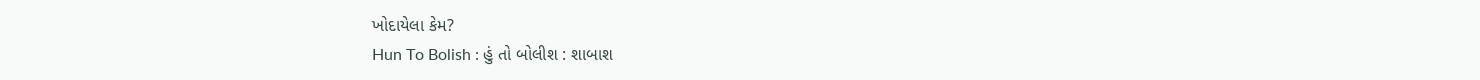ખોદાયેલા કેમ?
Hun To Bolish : હું તો બોલીશ : શાબાશ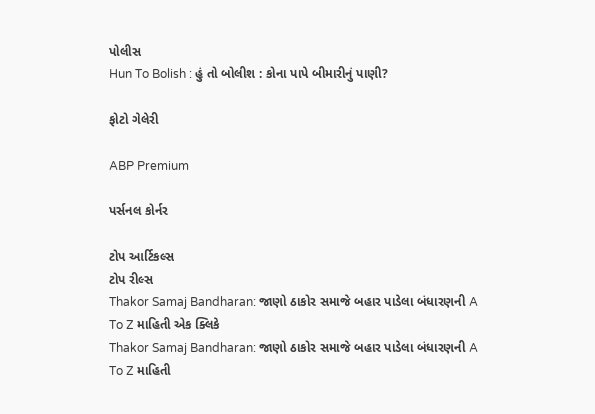પોલીસ
Hun To Bolish : હું તો બોલીશ : કોના પાપે બીમારીનું પાણી?

ફોટો ગેલેરી

ABP Premium

પર્સનલ કોર્નર

ટોપ આર્ટિકલ્સ
ટોપ રીલ્સ
Thakor Samaj Bandharan: જાણો ઠાકોર સમાજે બહાર પાડેલા બંધારણની A To Z માહિતી એક ક્લિકે
Thakor Samaj Bandharan: જાણો ઠાકોર સમાજે બહાર પાડેલા બંધારણની A To Z માહિતી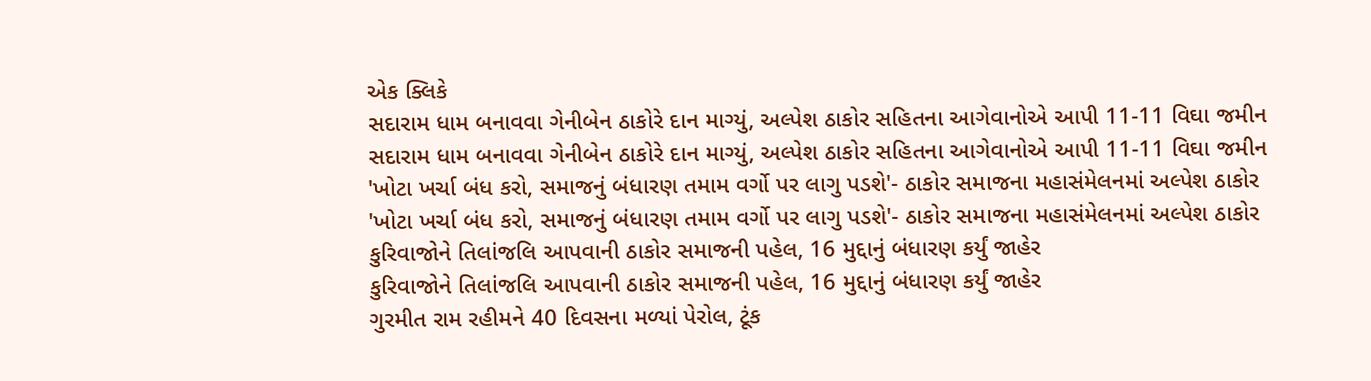એક ક્લિકે
સદારામ ધામ બનાવવા ગેનીબેન ઠાકોરે દાન માગ્યું, અલ્પેશ ઠાકોર સહિતના આગેવાનોએ આપી 11-11 વિઘા જમીન
સદારામ ધામ બનાવવા ગેનીબેન ઠાકોરે દાન માગ્યું, અલ્પેશ ઠાકોર સહિતના આગેવાનોએ આપી 11-11 વિઘા જમીન
'ખોટા ખર્ચા બંધ કરો, સમાજનું બંધારણ તમામ વર્ગો પર લાગુ પડશે'- ઠાકોર સમાજના મહાસંમેલનમાં અલ્પેશ ઠાકોર
'ખોટા ખર્ચા બંધ કરો, સમાજનું બંધારણ તમામ વર્ગો પર લાગુ પડશે'- ઠાકોર સમાજના મહાસંમેલનમાં અલ્પેશ ઠાકોર
કુરિવાજોને તિલાંજલિ આપવાની ઠાકોર સમાજની પહેલ, 16 મુદ્દાનું બંધારણ કર્યું જાહેર
કુરિવાજોને તિલાંજલિ આપવાની ઠાકોર સમાજની પહેલ, 16 મુદ્દાનું બંધારણ કર્યું જાહેર
ગુરમીત રામ રહીમને 40 દિવસના મળ્યાં પેરોલ, ટૂંક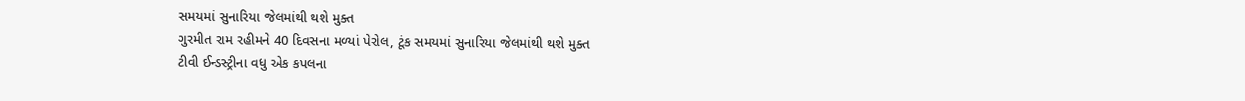સમયમાં સુનારિયા જેલમાંથી થશે મુક્ત
ગુરમીત રામ રહીમને 40 દિવસના મળ્યાં પેરોલ, ટૂંક સમયમાં સુનારિયા જેલમાંથી થશે મુક્ત
ટીવી ઈન્ડસ્ટ્રીના વધુ એક કપલના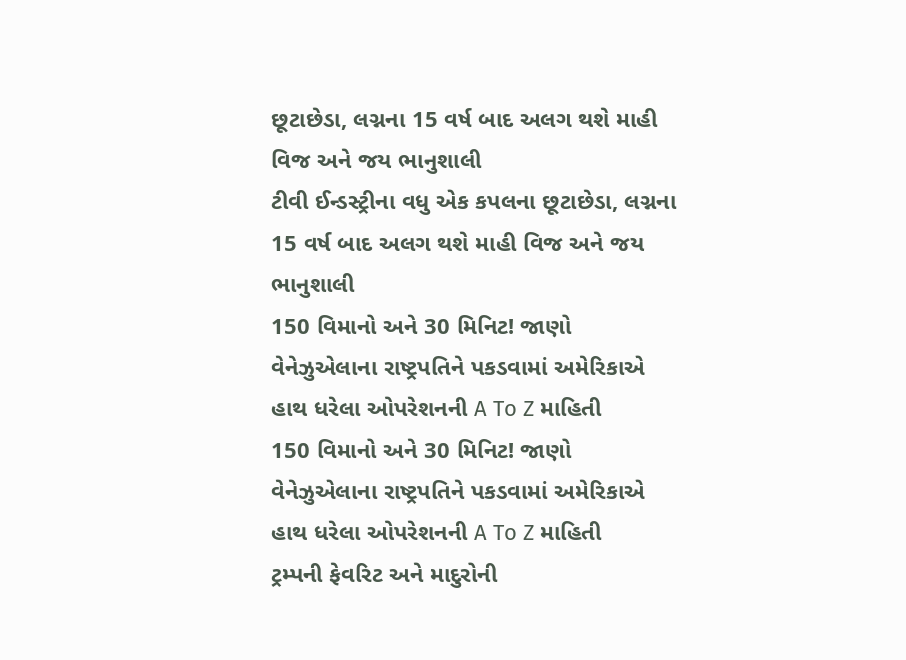છૂટાછેડા, લગ્નના 15 વર્ષ બાદ અલગ થશે માહી વિજ અને જય ભાનુશાલી
ટીવી ઈન્ડસ્ટ્રીના વધુ એક કપલના છૂટાછેડા, લગ્નના 15 વર્ષ બાદ અલગ થશે માહી વિજ અને જય ભાનુશાલી
150 વિમાનો અને 30 મિનિટ! જાણો વેનેઝુએલાના રાષ્ટ્રપતિને પકડવામાં અમેરિકાએ હાથ ધરેલા ઓપરેશનની A To Z માહિતી
150 વિમાનો અને 30 મિનિટ! જાણો વેનેઝુએલાના રાષ્ટ્રપતિને પકડવામાં અમેરિકાએ હાથ ધરેલા ઓપરેશનની A To Z માહિતી
ટ્રમ્પની ફેવરિટ અને માદુરોની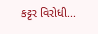કટ્ટર વિરોધી...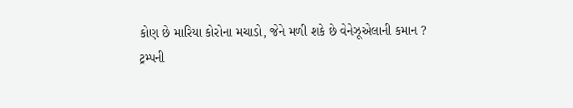કોણ છે મારિયા કોરોના મચાડો, જેને મળી શકે છે વેનેઝૂએલાની કમાન ?
ટ્રમ્પની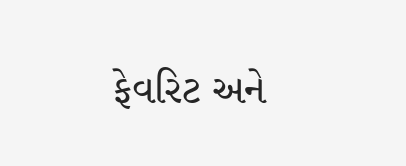ફેવરિટ અને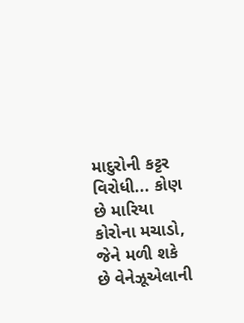માદુરોની કટ્ટર વિરોધી... કોણ છે મારિયા કોરોના મચાડો, જેને મળી શકે છે વેનેઝૂએલાની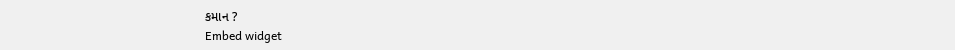કમાન ?
Embed widget